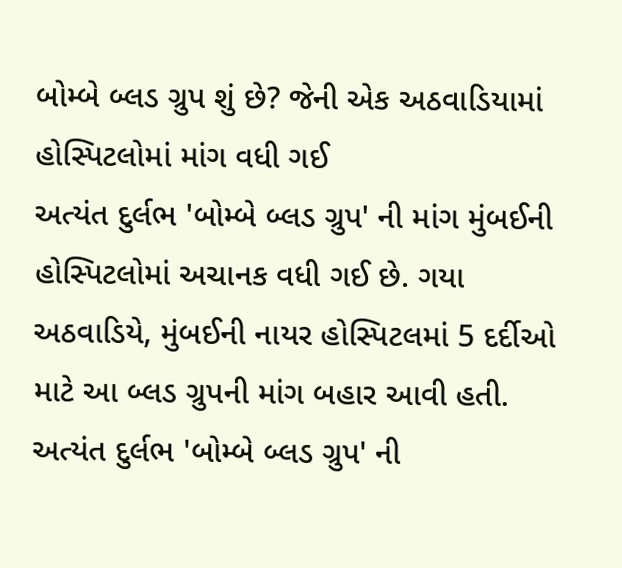બોમ્બે બ્લડ ગ્રુપ શું છે? જેની એક અઠવાડિયામાં હોસ્પિટલોમાં માંગ વધી ગઈ
અત્યંત દુર્લભ 'બોમ્બે બ્લડ ગ્રુપ' ની માંગ મુંબઈની હોસ્પિટલોમાં અચાનક વધી ગઈ છે. ગયા અઠવાડિયે, મુંબઈની નાયર હોસ્પિટલમાં 5 દર્દીઓ માટે આ બ્લડ ગ્રુપની માંગ બહાર આવી હતી.
અત્યંત દુર્લભ 'બોમ્બે બ્લડ ગ્રુપ' ની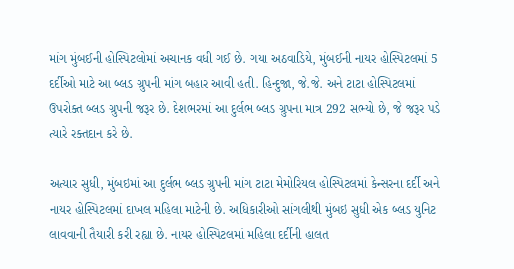માંગ મુંબઈની હોસ્પિટલોમાં અચાનક વધી ગઈ છે. ગયા અઠવાડિયે, મુંબઈની નાયર હોસ્પિટલમાં 5 દર્દીઓ માટે આ બ્લડ ગ્રુપની માંગ બહાર આવી હતી. હિન્દુજા, જે.જે. અને ટાટા હોસ્પિટલમાં ઉપરોક્ત બ્લડ ગ્રુપની જરૂર છે. દેશભરમાં આ દુર્લભ બ્લડ ગ્રુપના માત્ર 292 સભ્યો છે, જે જરૂર પડે ત્યારે રક્તદાન કરે છે.

અત્યાર સુધી, મુંબઇમાં આ દુર્લભ બ્લડ ગ્રુપની માંગ ટાટા મેમોરિયલ હોસ્પિટલમાં કેન્સરના દર્દી અને નાયર હોસ્પિટલમાં દાખલ મહિલા માટેની છે. અધિકારીઓ સાંગલીથી મુંબઇ સુધી એક બ્લડ યુનિટ લાવવાની તૈયારી કરી રહ્યા છે. નાયર હોસ્પિટલમાં મહિલા દર્દીની હાલત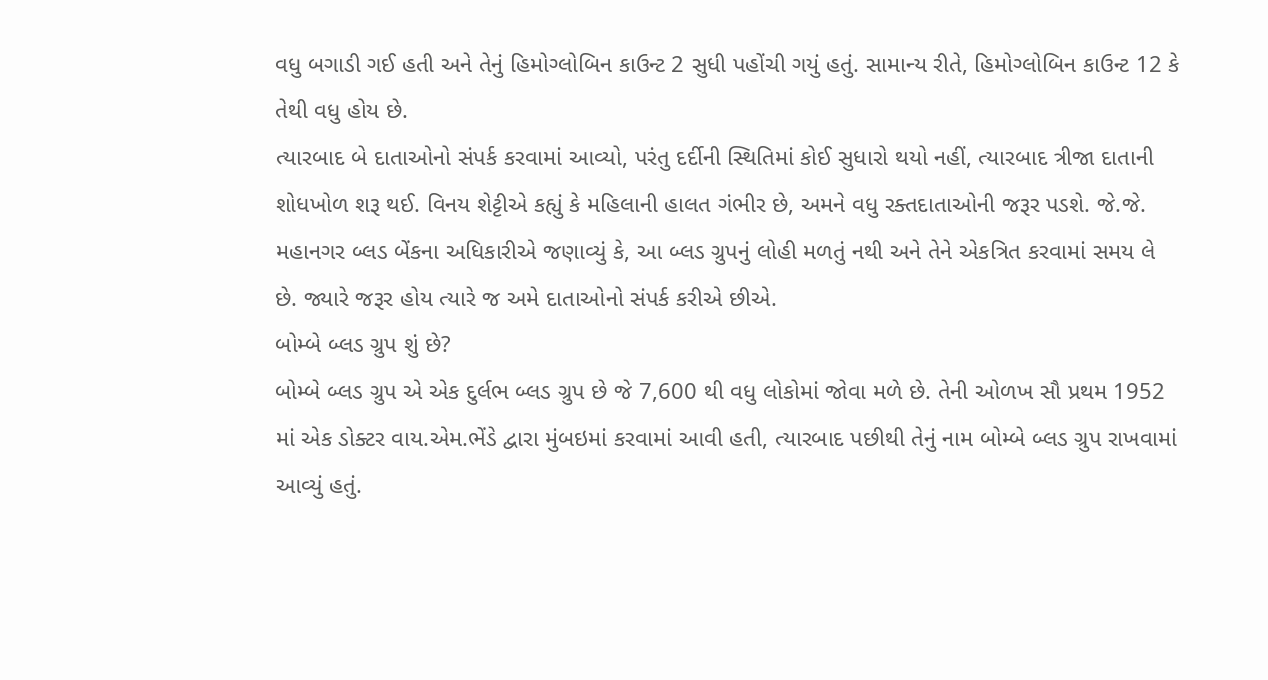વધુ બગાડી ગઈ હતી અને તેનું હિમોગ્લોબિન કાઉન્ટ 2 સુધી પહોંચી ગયું હતું. સામાન્ય રીતે, હિમોગ્લોબિન કાઉન્ટ 12 કે તેથી વધુ હોય છે.
ત્યારબાદ બે દાતાઓનો સંપર્ક કરવામાં આવ્યો, પરંતુ દર્દીની સ્થિતિમાં કોઈ સુધારો થયો નહીં, ત્યારબાદ ત્રીજા દાતાની શોધખોળ શરૂ થઈ. વિનય શેટ્ટીએ કહ્યું કે મહિલાની હાલત ગંભીર છે, અમને વધુ રક્તદાતાઓની જરૂર પડશે. જે.જે. મહાનગર બ્લડ બેંકના અધિકારીએ જણાવ્યું કે, આ બ્લડ ગ્રુપનું લોહી મળતું નથી અને તેને એકત્રિત કરવામાં સમય લે છે. જ્યારે જરૂર હોય ત્યારે જ અમે દાતાઓનો સંપર્ક કરીએ છીએ.
બોમ્બે બ્લડ ગ્રુપ શું છે?
બોમ્બે બ્લડ ગ્રુપ એ એક દુર્લભ બ્લડ ગ્રુપ છે જે 7,600 થી વધુ લોકોમાં જોવા મળે છે. તેની ઓળખ સૌ પ્રથમ 1952 માં એક ડોક્ટર વાય.એમ.ભેંડે દ્વારા મુંબઇમાં કરવામાં આવી હતી, ત્યારબાદ પછીથી તેનું નામ બોમ્બે બ્લડ ગ્રુપ રાખવામાં આવ્યું હતું.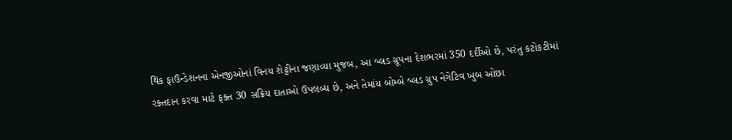થિંક ફાઉન્ડેશનના એનજીઓનાં વિનય શેટ્ટીના જણાવ્યા મુજબ, આ બ્લડ ગ્રૂપના દેશભરમાં 350 દર્દીઓ છે, પરંતુ કટોકટીમાં રક્તદાન કરવા માટે ફક્ત 30 સક્રિય દાતાઓ ઉપલબ્ધ છે, અને તેમાંય બોમ્બે બ્લડ ગ્રુપ નેગેટિવ ખુબ ઓછા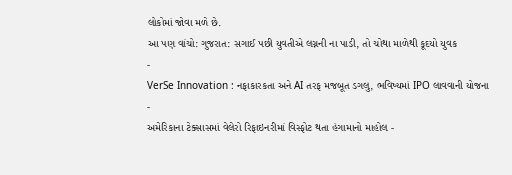લોકોમાં જોવા મળે છે.
આ પણ વાંચો: ગુજરાત: સગાઈ પછી યુવતીએ લગ્નની ના પાડી, તો ચોથા માળેથી કૂદયો યુવક
-
VerSe Innovation : નફાકારકતા અને AI તરફ મજબૂત ડગલુ, ભવિષ્યમાં IPO લાવવાની યોજના -
અમેરિકાના ટેક્સાસમાં વેલેરો રિફાઇનરીમાં વિસ્ફોટ થતા હંગામાનો માહોલ -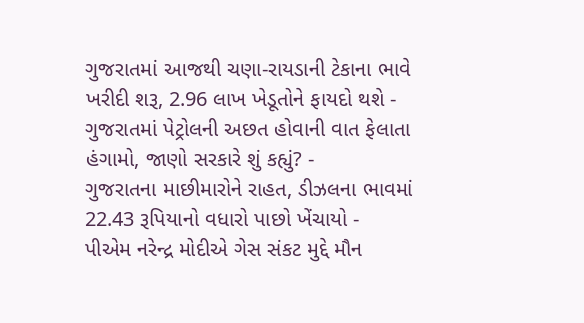ગુજરાતમાં આજથી ચણા-રાયડાની ટેકાના ભાવે ખરીદી શરૂ, 2.96 લાખ ખેડૂતોને ફાયદો થશે -
ગુજરાતમાં પેટ્રોલની અછત હોવાની વાત ફેલાતા હંગામો, જાણો સરકારે શું કહ્યું? -
ગુજરાતના માછીમારોને રાહત, ડીઝલના ભાવમાં 22.43 રૂપિયાનો વધારો પાછો ખેંચાયો -
પીએમ નરેન્દ્ર મોદીએ ગેસ સંકટ મુદ્દે મૌન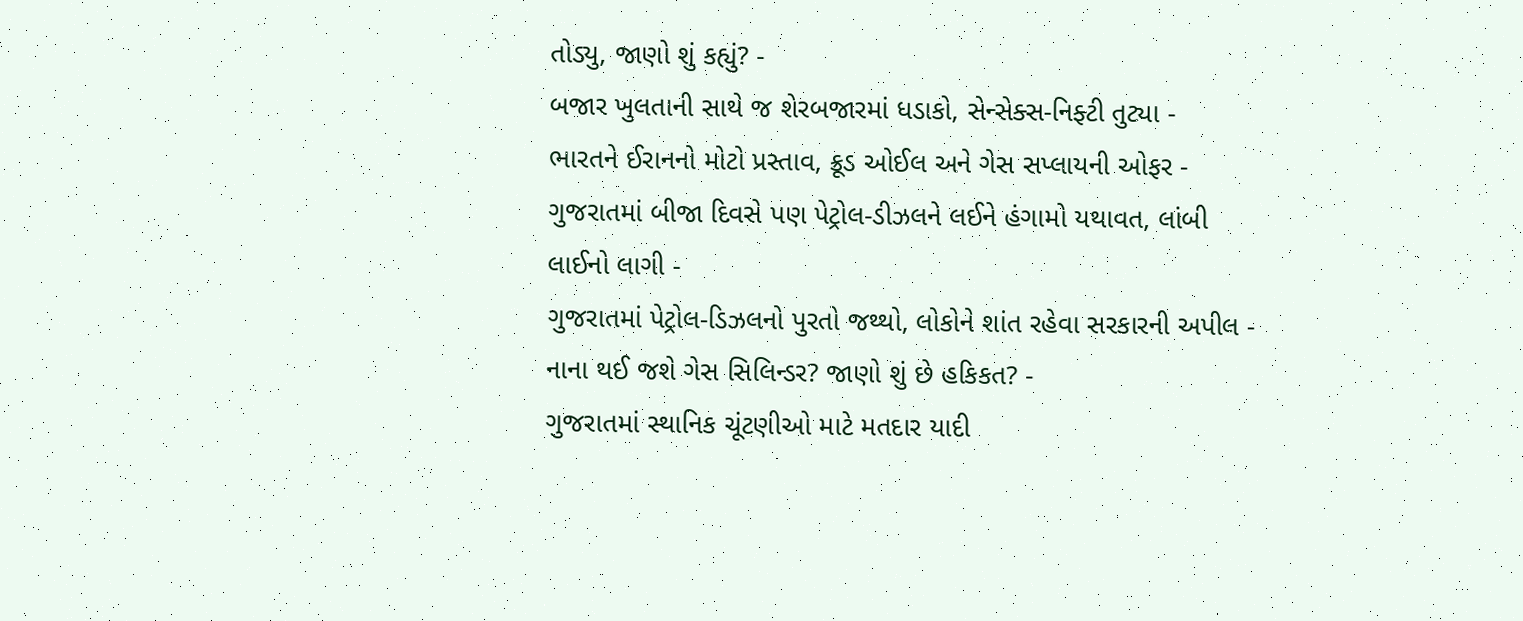તોડ્યુ, જાણો શું કહ્યું? -
બજાર ખુલતાની સાથે જ શેરબજારમાં ધડાકો, સેન્સેક્સ-નિફ્ટી તુટ્યા -
ભારતને ઈરાનનો મોટો પ્રસ્તાવ, ક્રૂડ ઓઈલ અને ગેસ સપ્લાયની ઓફર -
ગુજરાતમાં બીજા દિવસે પણ પેટ્રોલ-ડીઝલને લઈને હંગામો યથાવત, લાંબી લાઈનો લાગી -
ગુજરાતમાં પેટ્રોલ-ડિઝલનો પુરતો જથ્થો, લોકોને શાંત રહેવા સરકારની અપીલ -
નાના થઈ જશે ગેસ સિલિન્ડર? જાણો શું છે હકિકત? -
ગુજરાતમાં સ્થાનિક ચૂંટણીઓ માટે મતદાર યાદી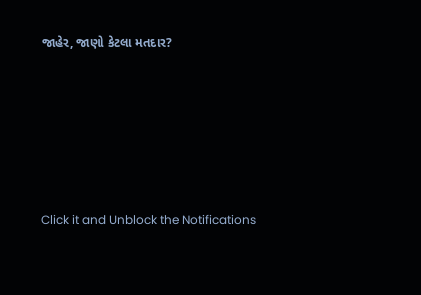જાહેર, જાણો કેટલા મતદાર?






Click it and Unblock the Notifications